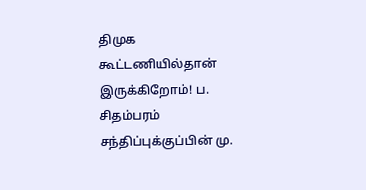திமுக கூட்டணியில்தான் இருக்கிறோம்! ப. சிதம்பரம் சந்திப்புக்குப்பின் மு.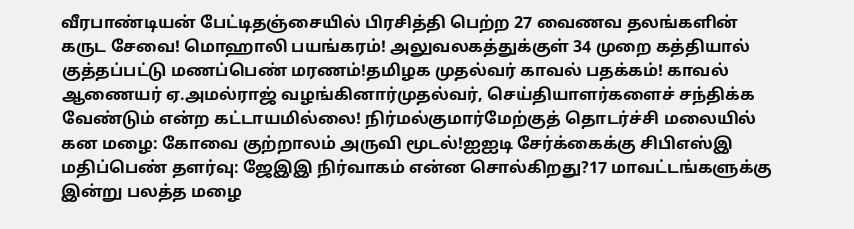வீரபாண்டியன் பேட்டிதஞ்சையில் பிரசித்தி பெற்ற 27 வைணவ தலங்களின் கருட சேவை! மொஹாலி பயங்கரம்! அலுவலகத்துக்குள் 34 முறை கத்தியால் குத்தப்பட்டு மணப்பெண் மரணம்!தமிழக முதல்வர் காவல் பதக்கம்! காவல் ஆணையர் ஏ.அமல்ராஜ் வழங்கினார்முதல்வர், செய்தியாளர்களைச் சந்திக்க வேண்டும் என்ற கட்டாயமில்லை! நிர்மல்குமார்மேற்குத் தொடர்ச்சி மலையில் கன மழை: கோவை குற்றாலம் அருவி மூடல்!ஐஐடி சேர்க்கைக்கு சிபிஎஸ்இ மதிப்பெண் தளர்வு: ஜேஇஇ நிர்வாகம் என்ன சொல்கிறது?17 மாவட்டங்களுக்கு இன்று பலத்த மழை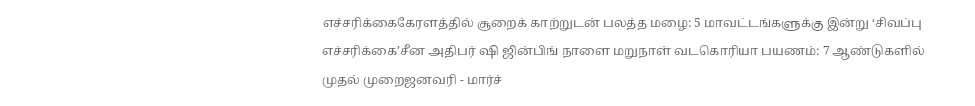எச்சரிக்கைகேரளத்தில் சூறைக் காற்றுடன் பலத்த மழை: 5 மாவட்டங்களுக்கு இன்று ‘சிவப்பு எச்சரிக்கை’சீன அதிபர் ஷி ஜின்பிங் நாளை மறுநாள் வடகொரியா பயணம்: 7 ஆண்டுகளில் முதல் முறைஜனவரி - மார்ச்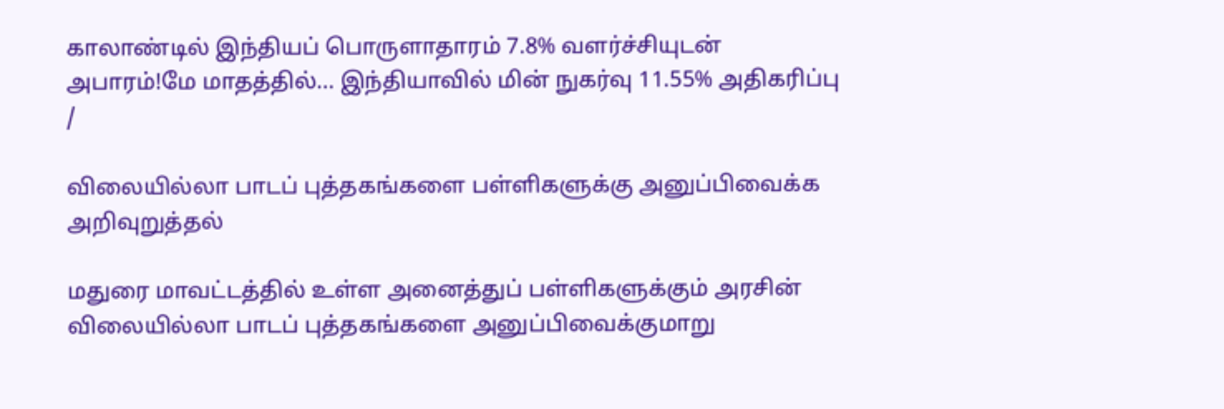காலாண்டில் இந்தியப் பொருளாதாரம் 7.8% வளர்ச்சியுடன் அபாரம்!மே மாதத்தில்... இந்தியாவில் மின் நுகர்வு 11.55% அதிகரிப்பு
/

விலையில்லா பாடப் புத்தகங்களை பள்ளிகளுக்கு அனுப்பிவைக்க அறிவுறுத்தல்

மதுரை மாவட்டத்தில் உள்ள அனைத்துப் பள்ளிகளுக்கும் அரசின் விலையில்லா பாடப் புத்தகங்களை அனுப்பிவைக்குமாறு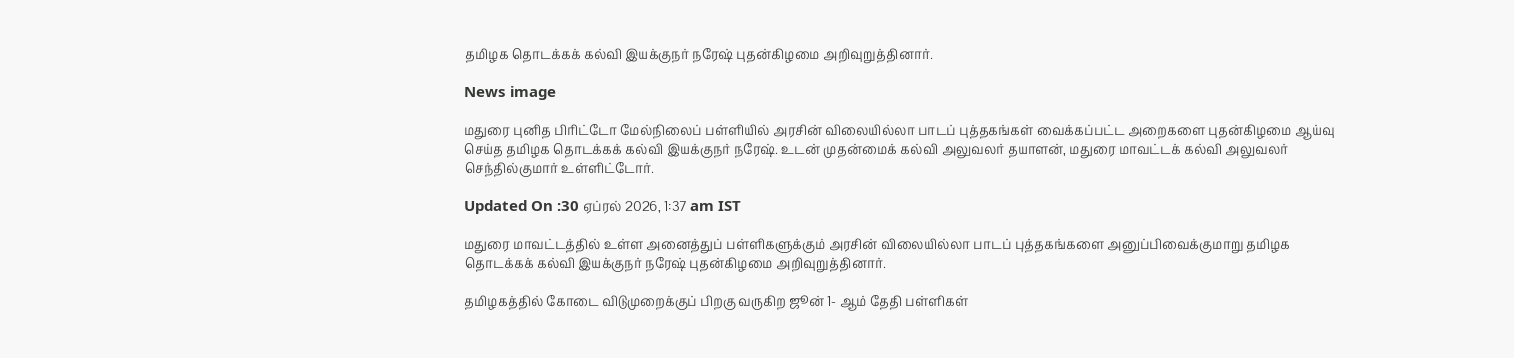தமிழக தொடக்கக் கல்வி இயக்குநர் நரேஷ் புதன்கிழமை அறிவுறுத்தினார்.

News image

மதுரை புனித பிரிட்டோ மேல்நிலைப் பள்ளியில் அரசின் விலையில்லா பாடப் புத்தகங்கள் வைக்கப்பட்ட அறைகளை புதன்கிழமை ஆய்வு செய்த தமிழக தொடக்கக் கல்வி இயக்குநர் நரேஷ். உடன் முதன்மைக் கல்வி அலுவலர் தயாளன், மதுரை மாவட்டக் கல்வி அலுவலர் செந்தில்குமார் உள்ளிட்டோர்.

Updated On :30 ஏப்ரல் 2026, 1:37 am IST

மதுரை மாவட்டத்தில் உள்ள அனைத்துப் பள்ளிகளுக்கும் அரசின் விலையில்லா பாடப் புத்தகங்களை அனுப்பிவைக்குமாறு தமிழக தொடக்கக் கல்வி இயக்குநர் நரேஷ் புதன்கிழமை அறிவுறுத்தினார்.

தமிழகத்தில் கோடை விடுமுறைக்குப் பிறகு வருகிற ஜூன் 1- ஆம் தேதி பள்ளிகள்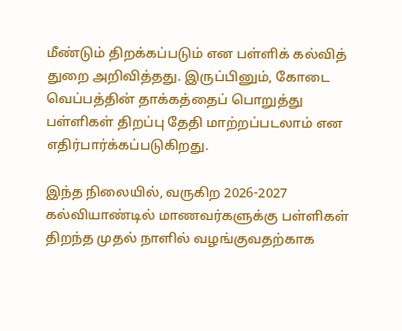மீண்டும் திறக்கப்படும் என பள்ளிக் கல்வித் துறை அறிவித்தது. இருப்பினும், கோடை வெப்பத்தின் தாக்கத்தைப் பொறுத்து பள்ளிகள் திறப்பு தேதி மாற்றப்படலாம் என எதிர்பார்க்கப்படுகிறது.

இந்த நிலையில், வருகிற 2026-2027 கல்வியாண்டில் மாணவர்களுக்கு பள்ளிகள் திறந்த முதல் நாளில் வழங்குவதற்காக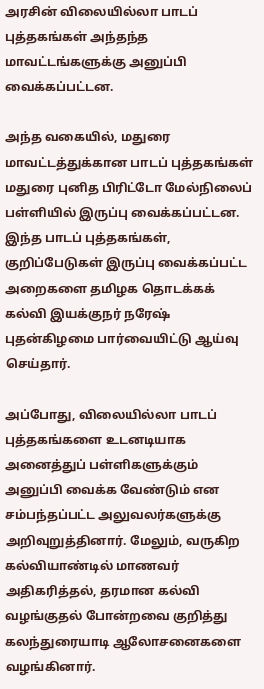அரசின் விலையில்லா பாடப் புத்தகங்கள் அந்தந்த மாவட்டங்களுக்கு அனுப்பி வைக்கப்பட்டன.

அந்த வகையில், மதுரை மாவட்டத்துக்கான பாடப் புத்தகங்கள் மதுரை புனித பிரிட்டோ மேல்நிலைப் பள்ளியில் இருப்பு வைக்கப்பட்டன. இந்த பாடப் புத்தகங்கள், குறிப்பேடுகள் இருப்பு வைக்கப்பட்ட அறைகளை தமிழக தொடக்கக் கல்வி இயக்குநர் நரேஷ் புதன்கிழமை பார்வையிட்டு ஆய்வு செய்தார்.

அப்போது, விலையில்லா பாடப் புத்தகங்களை உடனடியாக அனைத்துப் பள்ளிகளுக்கும் அனுப்பி வைக்க வேண்டும் என சம்பந்தப்பட்ட அலுவலர்களுக்கு அறிவுறுத்தினார். மேலும், வருகிற கல்வியாண்டில் மாணவர் அதிகரித்தல், தரமான கல்வி வழங்குதல் போன்றவை குறித்து கலந்துரையாடி ஆலோசனைகளை வழங்கினார்.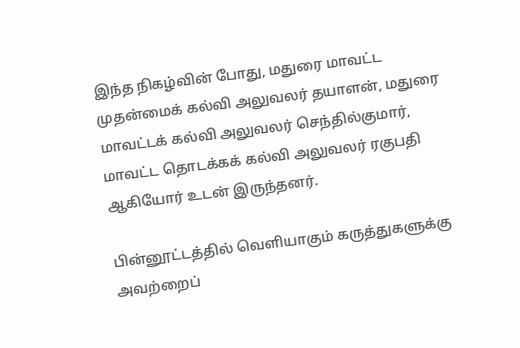இந்த நிகழ்வின் போது, மதுரை மாவட்ட முதன்மைக் கல்வி அலுவலர் தயாளன், மதுரை மாவட்டக் கல்வி அலுவலர் செந்தில்குமார், மாவட்ட தொடக்கக் கல்வி அலுவலர் ரகுபதி ஆகியோர் உடன் இருந்தனர்.

பின்னூட்டத்தில் வெளியாகும் கருத்துகளுக்கு அவற்றைப்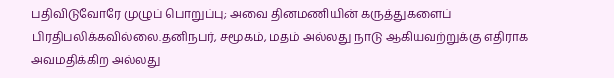பதிவிடுவோரே முழுப் பொறுப்பு; அவை தினமணியின் கருத்துகளைப் பிரதிபலிக்கவில்லை.தனிநபர், சமூகம், மதம் அல்லது நாடு ஆகியவற்றுக்கு எதிராக அவமதிக்கிற அல்லது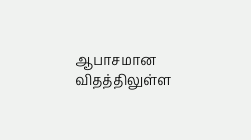ஆபாசமான விதத்திலுள்ள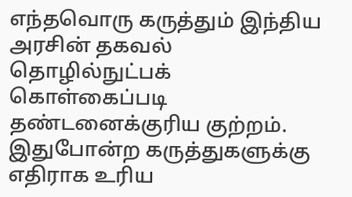எந்தவொரு கருத்தும் இந்திய அரசின் தகவல் தொழில்நுட்பக் கொள்கைப்படி தண்டனைக்குரிய குற்றம். இதுபோன்ற கருத்துகளுக்கு எதிராக உரிய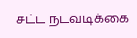சட்ட நடவடிக்கை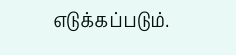எடுக்கப்படும்.